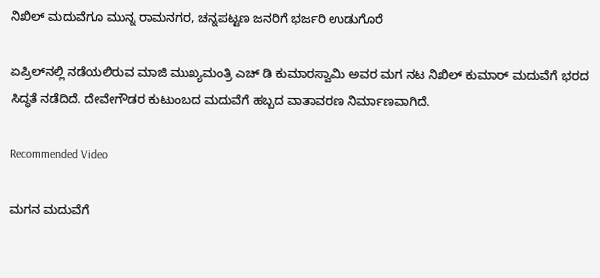ನಿಖಿಲ್ ಮದುವೆಗೂ ಮುನ್ನ ರಾಮನಗರ, ಚನ್ನಪಟ್ಟಣ ಜನರಿಗೆ ಭರ್ಜರಿ ಉಡುಗೊರೆ

ಏಪ್ರಿಲ್‌ನಲ್ಲಿ ನಡೆಯಲಿರುವ ಮಾಜಿ ಮುಖ್ಯಮಂತ್ರಿ ಎಚ್ ಡಿ ಕುಮಾರಸ್ವಾಮಿ ಅವರ ಮಗ ನಟ ನಿಖಿಲ್ ಕುಮಾರ್ ಮದುವೆಗೆ ಭರದ ಸಿದ್ಧತೆ ನಡೆದಿದೆ. ದೇವೇಗೌಡರ ಕುಟುಂಬದ ಮದುವೆಗೆ ಹಬ್ಬದ ವಾತಾವರಣ ನಿರ್ಮಾಣವಾಗಿದೆ.

Recommended Video

ಮಗನ ಮದುವೆಗೆ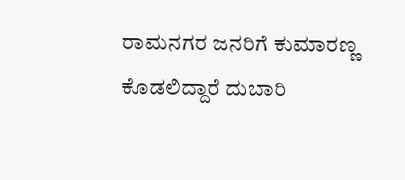ರಾಮನಗರ ಜನರಿಗೆ ಕುಮಾರಣ್ಣ ಕೊಡಲಿದ್ದಾರೆ ದುಬಾರಿ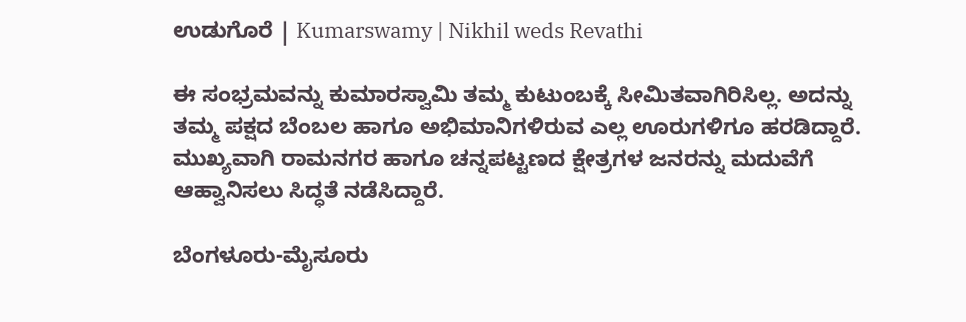ಉಡುಗೊರೆ | Kumarswamy | Nikhil weds Revathi

ಈ ಸಂಭ್ರಮವನ್ನು ಕುಮಾರಸ್ವಾಮಿ ತಮ್ಮ ಕುಟುಂಬಕ್ಕೆ ಸೀಮಿತವಾಗಿರಿಸಿಲ್ಲ. ಅದನ್ನು ತಮ್ಮ ಪಕ್ಷದ ಬೆಂಬಲ ಹಾಗೂ ಅಭಿಮಾನಿಗಳಿರುವ ಎಲ್ಲ ಊರುಗಳಿಗೂ ಹರಡಿದ್ದಾರೆ. ಮುಖ್ಯವಾಗಿ ರಾಮನಗರ ಹಾಗೂ ಚನ್ನಪಟ್ಟಣದ ಕ್ಷೇತ್ರಗಳ ಜನರನ್ನು ಮದುವೆಗೆ ಆಹ್ವಾನಿಸಲು ಸಿದ್ಧತೆ ನಡೆಸಿದ್ದಾರೆ.

ಬೆಂಗಳೂರು-ಮೈಸೂರು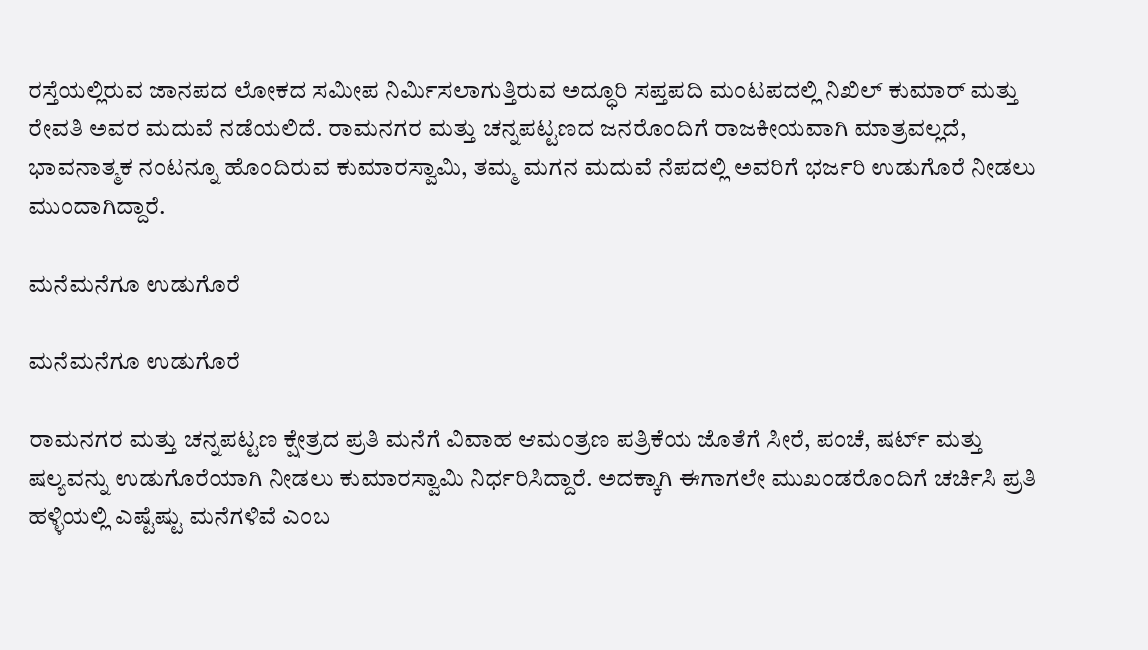ರಸ್ತೆಯಲ್ಲಿರುವ ಜಾನಪದ ಲೋಕದ ಸಮೀಪ ನಿರ್ಮಿಸಲಾಗುತ್ತಿರುವ ಅದ್ಧೂರಿ ಸಪ್ತಪದಿ ಮಂಟಪದಲ್ಲಿ ನಿಖಿಲ್ ಕುಮಾರ್ ಮತ್ತು ರೇವತಿ ಅವರ ಮದುವೆ ನಡೆಯಲಿದೆ. ರಾಮನಗರ ಮತ್ತು ಚನ್ನಪಟ್ಟಣದ ಜನರೊಂದಿಗೆ ರಾಜಕೀಯವಾಗಿ ಮಾತ್ರವಲ್ಲದೆ, ಭಾವನಾತ್ಮಕ ನಂಟನ್ನೂ ಹೊಂದಿರುವ ಕುಮಾರಸ್ವಾಮಿ, ತಮ್ಮ ಮಗನ ಮದುವೆ ನೆಪದಲ್ಲಿ ಅವರಿಗೆ ಭರ್ಜರಿ ಉಡುಗೊರೆ ನೀಡಲು ಮುಂದಾಗಿದ್ದಾರೆ.

ಮನೆಮನೆಗೂ ಉಡುಗೊರೆ

ಮನೆಮನೆಗೂ ಉಡುಗೊರೆ

ರಾಮನಗರ ಮತ್ತು ಚನ್ನಪಟ್ಟಣ ಕ್ಷೇತ್ರದ ಪ್ರತಿ ಮನೆಗೆ ವಿವಾಹ ಆಮಂತ್ರಣ ಪತ್ರಿಕೆಯ ಜೊತೆಗೆ ಸೀರೆ, ಪಂಚೆ, ಷರ್ಟ್ ಮತ್ತು ಷಲ್ಯವನ್ನು ಉಡುಗೊರೆಯಾಗಿ ನೀಡಲು ಕುಮಾರಸ್ವಾಮಿ ನಿರ್ಧರಿಸಿದ್ದಾರೆ. ಅದಕ್ಕಾಗಿ ಈಗಾಗಲೇ ಮುಖಂಡರೊಂದಿಗೆ ಚರ್ಚಿಸಿ ಪ್ರತಿ ಹಳ್ಳಿಯಲ್ಲಿ ಎಷ್ಟೆಷ್ಟು ಮನೆಗಳಿವೆ ಎಂಬ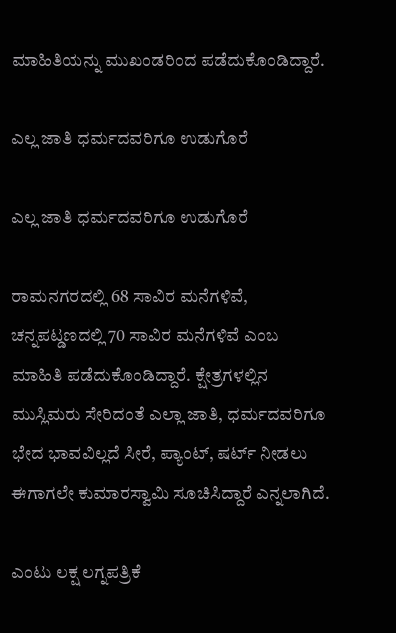ಮಾಹಿತಿಯನ್ನು ಮುಖಂಡರಿಂದ ಪಡೆದುಕೊಂಡಿದ್ದಾರೆ.

ಎಲ್ಲ ಜಾತಿ ಧರ್ಮದವರಿಗೂ ಉಡುಗೊರೆ

ಎಲ್ಲ ಜಾತಿ ಧರ್ಮದವರಿಗೂ ಉಡುಗೊರೆ

ರಾಮನಗರದಲ್ಲಿ 68 ಸಾವಿರ ಮನೆಗಳಿವೆ, ಚನ್ನಪಟ್ಡಣದಲ್ಲಿ 70 ಸಾವಿರ ಮನೆಗಳಿವೆ ಎಂಬ ಮಾಹಿತಿ ಪಡೆದುಕೊಂಡಿದ್ದಾರೆ. ಕ್ಷೇತ್ರಗಳಲ್ಲಿನ ಮುಸ್ಲಿಮರು ಸೇರಿದಂತೆ ಎಲ್ಲಾ ಜಾತಿ, ಧರ್ಮದವರಿಗೂ ಭೇದ ಭಾವವಿಲ್ಲದೆ ಸೀರೆ, ಪ್ಯಾಂಟ್, ಷರ್ಟ್ ನೀಡಲು ಈಗಾಗಲೇ ಕುಮಾರಸ್ವಾಮಿ ಸೂಚಿಸಿದ್ದಾರೆ ಎನ್ನಲಾಗಿದೆ.

ಎಂಟು ಲಕ್ಷ ಲಗ್ನಪತ್ರಿಕೆ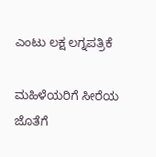ಎಂಟು ಲಕ್ಷ ಲಗ್ನಪತ್ರಿಕೆ

ಮಹಿಳೆಯರಿಗೆ ಸೀರೆಯ ಜೊತೆಗೆ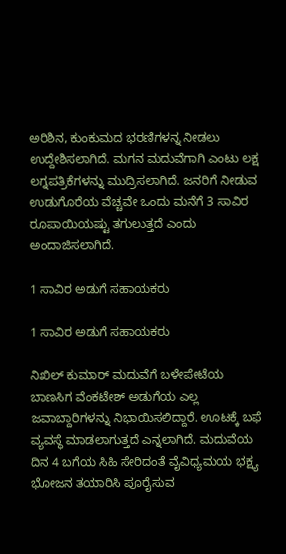ಅರಿಶಿನ, ಕುಂಕುಮದ ಭರಣಿಗಳನ್ನ ನೀಡಲು ಉದ್ದೇಶಿಸಲಾಗಿದೆ. ಮಗನ ಮದುವೆಗಾಗಿ ಎಂಟು ಲಕ್ಷ ಲಗ್ನಪತ್ರಿಕೆಗಳನ್ನು ಮುದ್ರಿಸಲಾಗಿದೆ. ಜನರಿಗೆ ನೀಡುವ ಉಡುಗೊರೆಯ ವೆಚ್ಚವೇ ಒಂದು ಮನೆಗೆ 3 ಸಾವಿರ ರೂಪಾಯಿಯಷ್ಟು ತಗುಲುತ್ತದೆ ಎಂದು ಅಂದಾಜಿಸಲಾಗಿದೆ.

1 ಸಾವಿರ ಅಡುಗೆ ಸಹಾಯಕರು

1 ಸಾವಿರ ಅಡುಗೆ ಸಹಾಯಕರು

ನಿಖಿಲ್ ಕುಮಾರ್ ಮದುವೆಗೆ ಬಳೇಪೇಟೆಯ ಬಾಣಸಿಗ ವೆಂಕಟೇಶ್ ಅಡುಗೆಯ ಎಲ್ಲ ಜವಾಬ್ದಾರಿಗಳನ್ನು ನಿಭಾಯಿಸಲಿದ್ದಾರೆ. ಊಟಕ್ಕೆ ಬಫೆ ವ್ಯವಸ್ಥೆ ಮಾಡಲಾಗುತ್ತದೆ ಎನ್ನಲಾಗಿದೆ. ಮದುವೆಯ ದಿನ 4 ಬಗೆಯ ಸಿಹಿ ಸೇರಿದಂತೆ ವೈವಿಧ್ಯಮಯ ಭಕ್ಷ್ಯ ಭೋಜನ ತಯಾರಿಸಿ ಪೂರೈಸುವ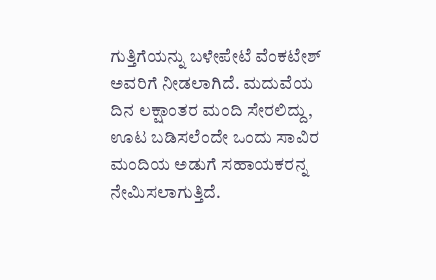ಗುತ್ತಿಗೆಯನ್ನು ಬಳೇಪೇಟೆ ವೆಂಕಟೇಶ್ ಅವರಿಗೆ ನೀಡಲಾಗಿದೆ. ಮದುವೆಯ ದಿನ ಲಕ್ಷಾಂತರ ಮಂದಿ ಸೇರಲಿದ್ದು, ಊಟ ಬಡಿಸಲೆಂದೇ ಒಂದು ಸಾವಿರ ಮಂದಿಯ ಅಡುಗೆ ಸಹಾಯಕರನ್ನ ನೇಮಿಸಲಾಗುತ್ತಿದೆ.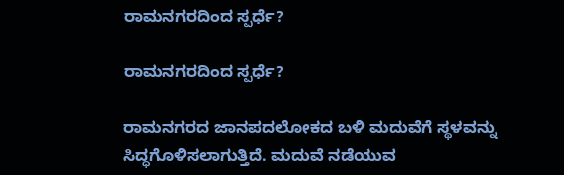ರಾಮನಗರದಿಂದ ಸ್ಪರ್ಧೆ?

ರಾಮನಗರದಿಂದ ಸ್ಪರ್ಧೆ?

ರಾಮನಗರದ ಜಾನಪದಲೋಕದ ಬಳಿ ಮದುವೆಗೆ ಸ್ಥಳವನ್ನು ಸಿದ್ಧಗೊಳಿಸಲಾಗುತ್ತಿದೆ. ಮದುವೆ ನಡೆಯುವ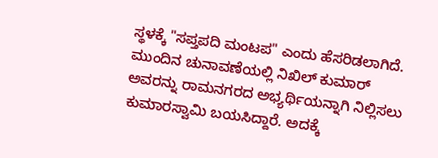ಸ್ಥಳಕ್ಕೆ "ಸಪ್ತಪದಿ ಮಂಟಪ" ಎಂದು ಹೆಸರಿಡಲಾಗಿದೆ. ಮುಂದಿನ ಚುನಾವಣೆಯಲ್ಲಿ ನಿಖಿಲ್ ಕುಮಾರ್ ಅವರನ್ನು ರಾಮನಗರದ ಅಭ್ಯರ್ಥಿಯನ್ನಾಗಿ ನಿಲ್ಲಿಸಲು ಕುಮಾರಸ್ವಾಮಿ ಬಯಸಿದ್ದಾರೆ. ಅದಕ್ಕೆ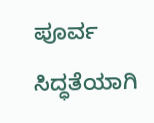ಪೂರ್ವ ಸಿದ್ಧತೆಯಾಗಿ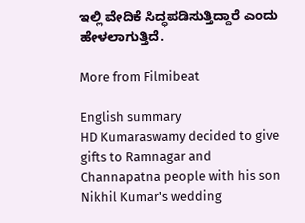ಇಲ್ಲಿ ವೇದಿಕೆ ಸಿದ್ಧಪಡಿಸುತ್ತಿದ್ದಾರೆ ಎಂದು ಹೇಳಲಾಗುತ್ತಿದೆ.

More from Filmibeat

English summary
HD Kumaraswamy decided to give gifts to Ramnagar and Channapatna people with his son Nikhil Kumar's wedding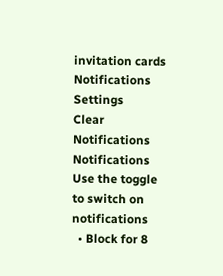invitation cards
Notifications
Settings
Clear Notifications
Notifications
Use the toggle to switch on notifications
  • Block for 8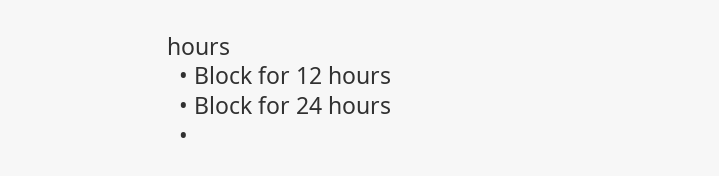hours
  • Block for 12 hours
  • Block for 24 hours
  •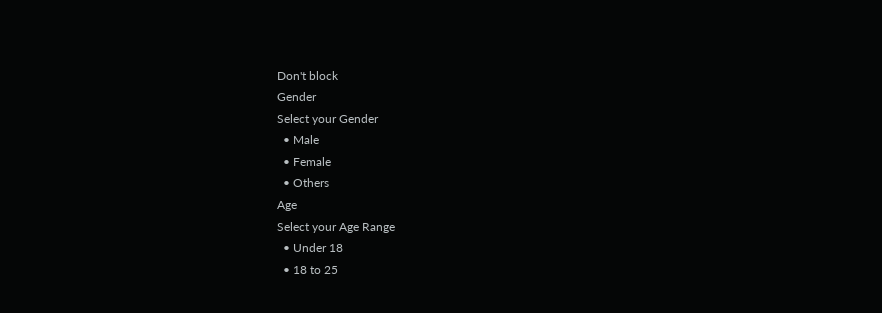Don't block
Gender
Select your Gender
  • Male
  • Female
  • Others
Age
Select your Age Range
  • Under 18
  • 18 to 25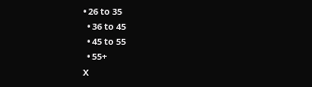• 26 to 35
  • 36 to 45
  • 45 to 55
  • 55+
X